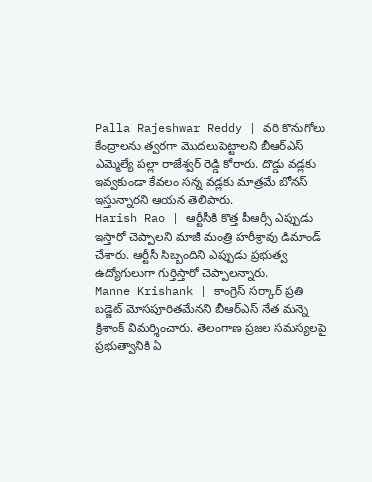Palla Rajeshwar Reddy | వరి కొనుగోలు కేంద్రాలను త్వరగా మొదలుపెట్టాలని బీఆర్ఎస్ ఎమ్మెల్యే పల్లా రాజేశ్వర్ రెడ్డి కోరారు. దొడ్డు వడ్లకు ఇవ్వకుండా కేవలం సన్న వడ్లకు మాత్రమే బోనస్ ఇస్తున్నారని ఆయన తెలిపారు.
Harish Rao | ఆర్టీసీకి కొత్త పీఆర్సీ ఎప్పుడు ఇస్తారో చెప్పాలని మాజీ మంత్రి హరీశ్రావు డిమాండ్ చేశారు. ఆర్టీసీ సిబ్బందిని ఎప్పుడు ప్రభుత్వ ఉద్యోగులుగా గుర్తిస్తారో చెప్పాలన్నారు.
Manne Krishank | కాంగ్రెస్ సర్కార్ ప్రతి బడ్జెట్ మోసపూరితమేనని బీఆర్ఎస్ నేత మన్నె క్రిశాంక్ విమర్శించారు. తెలంగాణ ప్రజల సమస్యలపై ప్రభుత్వానికి ఏ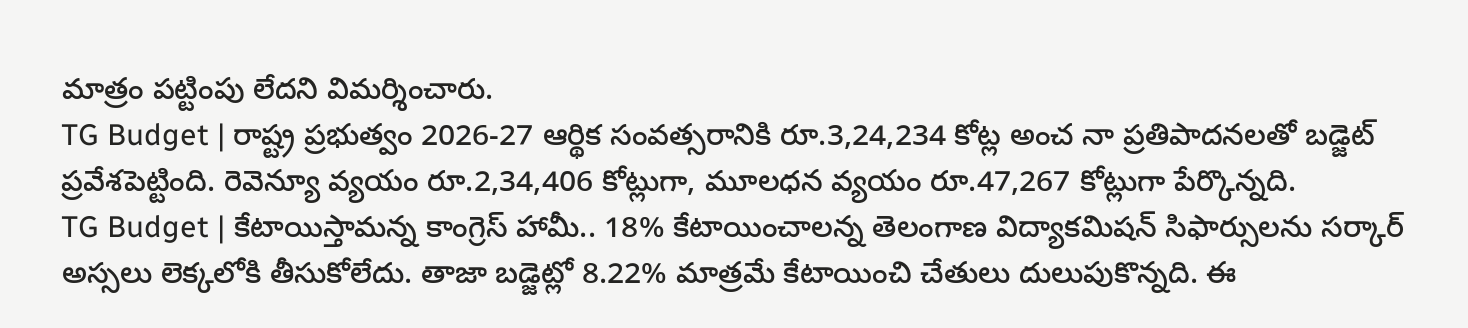మాత్రం పట్టింపు లేదని విమర్శించారు.
TG Budget | రాష్ట్ర ప్రభుత్వం 2026-27 ఆర్థిక సంవత్సరానికి రూ.3,24,234 కోట్ల అంచ నా ప్రతిపాదనలతో బడ్జెట్ ప్రవేశపెట్టింది. రెవెన్యూ వ్యయం రూ.2,34,406 కోట్లుగా, మూలధన వ్యయం రూ.47,267 కోట్లుగా పేర్కొన్నది.
TG Budget | కేటాయిస్తామన్న కాంగ్రెస్ హామీ.. 18% కేటాయించాలన్న తెలంగాణ విద్యాకమిషన్ సిఫార్సులను సర్కార్ అస్సలు లెక్కలోకి తీసుకోలేదు. తాజా బడ్జెట్లో 8.22% మాత్రమే కేటాయించి చేతులు దులుపుకొన్నది. ఈ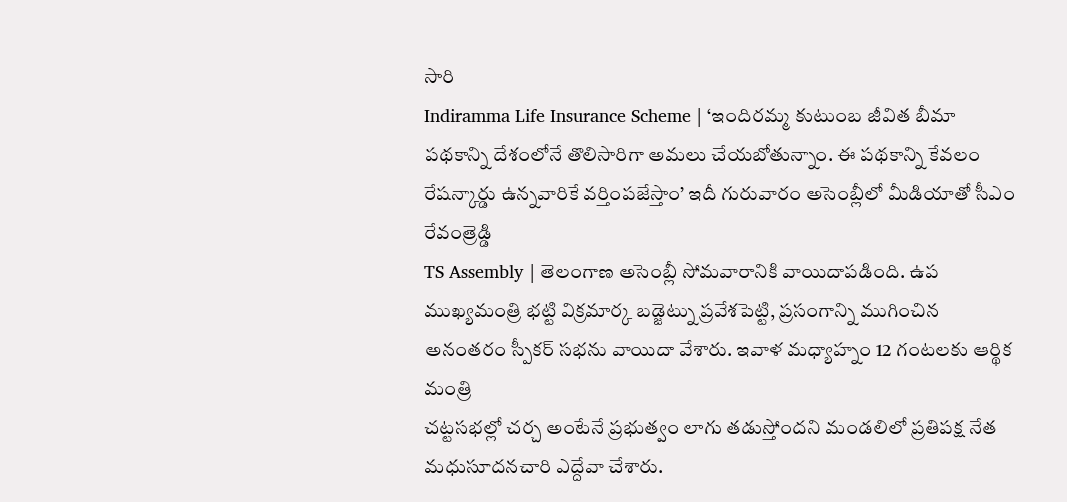సారి
Indiramma Life Insurance Scheme | ‘ఇందిరమ్మ కుటుంబ జీవిత బీమా పథకాన్ని దేశంలోనే తొలిసారిగా అమలు చేయబోతున్నాం. ఈ పథకాన్ని కేవలం రేషన్కార్డు ఉన్నవారికే వర్తింపజేస్తాం’ ఇదీ గురువారం అసెంబ్లీలో మీడియాతో సీఎం రేవంత్రెడ్డి
TS Assembly | తెలంగాణ అసెంబ్లీ సోమవారానికి వాయిదాపడింది. ఉప ముఖ్యమంత్రి భట్టి విక్రమార్క బడ్జెట్ను ప్రవేశపెట్టి, ప్రసంగాన్ని ముగించిన అనంతరం స్పీకర్ సభను వాయిదా వేశారు. ఇవాళ మధ్యాహ్నం 12 గంటలకు ఆర్థిక మంత్రి
చట్టసభల్లో చర్చ అంటేనే ప్రభుత్వం లాగు తడుస్తోందని మండలిలో ప్రతిపక్ష నేత మధుసూదనచారి ఎద్దేవా చేశారు.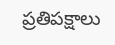ప్రతిపక్షాలు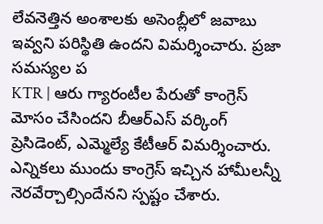లేవనెత్తిన అంశాలకు అసెంబ్లీలో జవాబు ఇవ్వని పరిస్థితి ఉందని విమర్శించారు. ప్రజా సమస్యల ప
KTR | ఆరు గ్యారంటీల పేరుతో కాంగ్రెస్ మోసం చేసిందని బీఆర్ఎస్ వర్కింగ్ ప్రెసిడెంట్, ఎమ్మెల్యే కేటీఆర్ విమర్శించారు. ఎన్నికలు ముందు కాంగ్రెస్ ఇచ్చిన హామీలన్నీ నెరవేర్చాల్సిందేనని స్పష్టం చేశారు.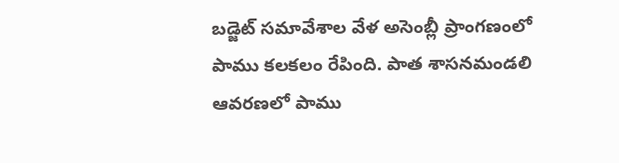బడ్జెట్ సమావేశాల వేళ అసెంబ్లీ ప్రాంగణంలో పాము కలకలం రేపింది. పాత శాసనమండలి ఆవరణలో పాము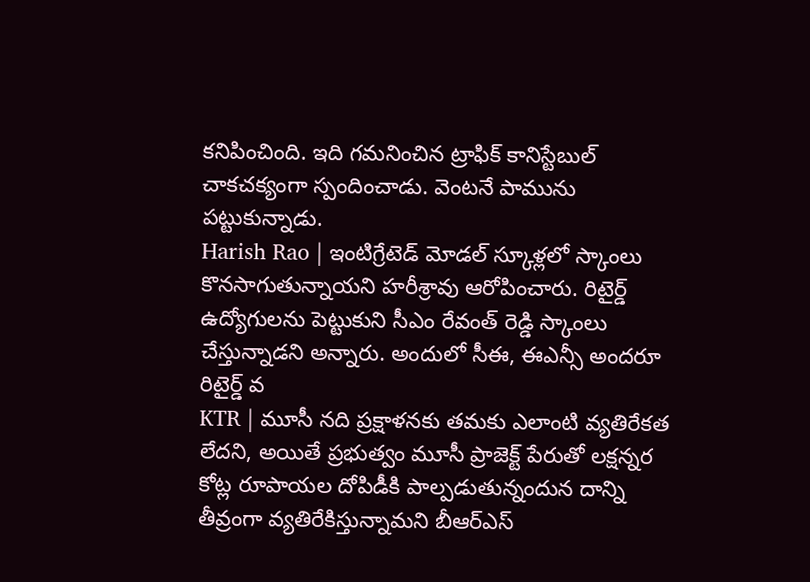కనిపించింది. ఇది గమనించిన ట్రాఫిక్ కానిస్టేబుల్ చాకచక్యంగా స్పందించాడు. వెంటనే పామును పట్టుకున్నాడు.
Harish Rao | ఇంటిగ్రేటెడ్ మోడల్ స్కూళ్లలో స్కాంలు కొనసాగుతున్నాయని హరీశ్రావు ఆరోపించారు. రిటైర్డ్ ఉద్యోగులను పెట్టుకుని సీఎం రేవంత్ రెడ్డి స్కాంలు చేస్తున్నాడని అన్నారు. అందులో సీఈ, ఈఎన్సీ అందరూ రిటైర్డ్ వ
KTR | మూసీ నది ప్రక్షాళనకు తమకు ఎలాంటి వ్యతిరేకత లేదని, అయితే ప్రభుత్వం మూసీ ప్రాజెక్ట్ పేరుతో లక్షన్నర కోట్ల రూపాయల దోపిడీకి పాల్పడుతున్నందున దాన్ని తీవ్రంగా వ్యతిరేకిస్తున్నామని బీఆర్ఎస్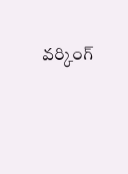వర్కింగ్